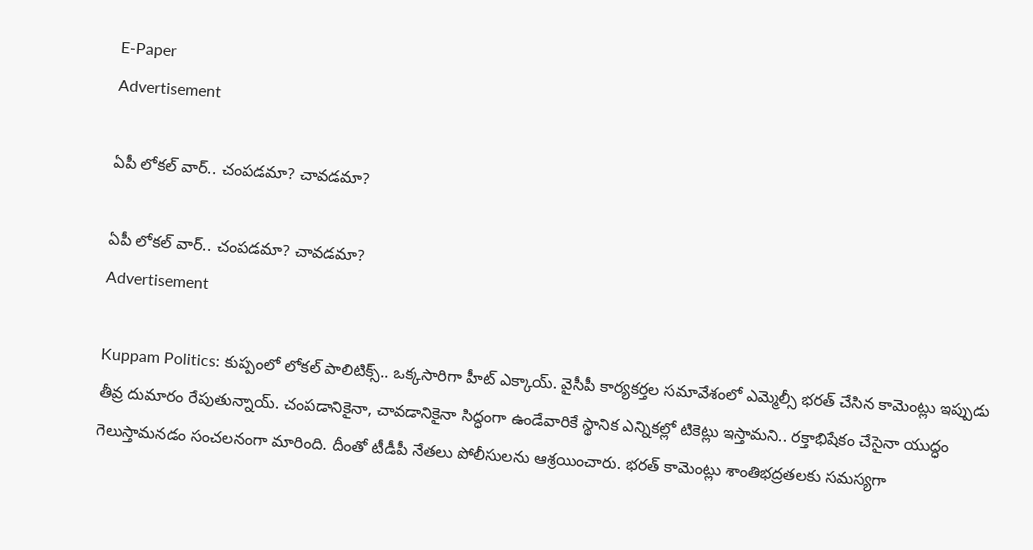E-Paper
Advertisement

ఏపీ లోకల్ వార్.. చంపడమా? చావడమా?

ఏపీ లోకల్ వార్.. చంపడమా? చావడమా?
Advertisement

Kuppam Politics: కుప్పంలో లోకల్ పాలిటిక్స్‌.. ఒక్కసారిగా హీట్ ఎక్కాయ్. వైసీపీ కార్యకర్తల సమావేశంలో ఎమ్మెల్సీ భరత్ చేసిన కామెంట్లు ఇప్పుడు తీవ్ర దుమారం రేపుతున్నాయ్. చంపడానికైనా, చావడానికైనా సిద్ధంగా ఉండేవారికే స్థానిక ఎన్నికల్లో టికెట్లు ఇస్తామని.. రక్తాభిషేకం చేసైనా యుద్ధం గెలుస్తామనడం సంచలనంగా మారింది. దీంతో టీడీపీ నేతలు పోలీసులను ఆశ్రయించారు. భరత్ కామెంట్లు శాంతిభద్రతలకు సమస్యగా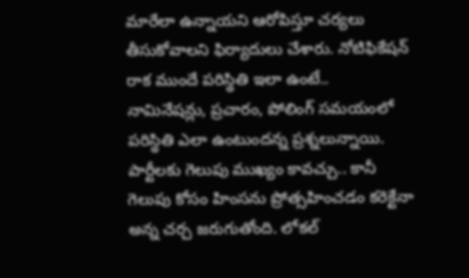మారేలా ఉన్నాయని ఆరోపిస్తూ చర్యలు తీసుకోవాలని ఫిర్యాదులు చేశారు. నోటిఫికేషన్‌ రాక ముందే పరిస్థితి ఇలా ఉంటే.. నామినేషన్లు, ప్రచారం, పోలింగ్‌ సమయంలో పరిస్థితి ఎలా ఉంటుందన్న ప్రశ్నలున్నాయి. పార్టీలకు గెలుపు ముఖ్యం కావచ్చు.. కానీ గెలుపు కోసం హింసను ప్రోత్సహించడం కరెక్టేనా అన్న చర్చ జరుగుతోంది. లోకల్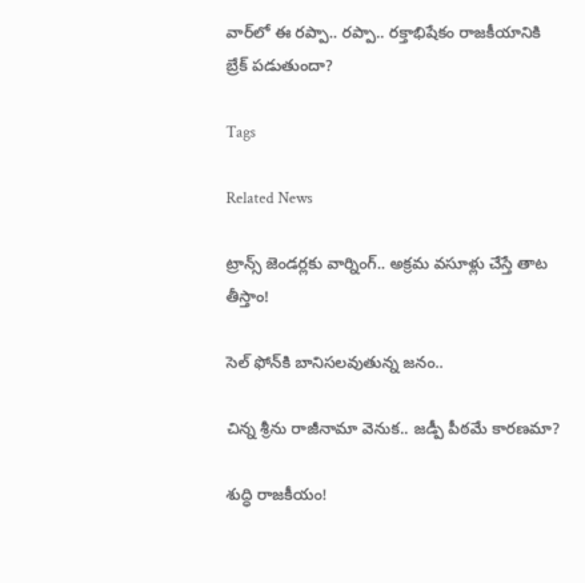వార్‌లో ఈ రప్పా.. రప్పా.. రక్తాభిషేకం రాజకీయానికి బ్రేక్ పడుతుందా?

Tags

Related News

ట్రాన్స్ జెండర్లకు వార్నింగ్.. అక్రమ వసూళ్లు చేస్తే తాట తీస్తాం!

సెల్ ఫోన్‌కి బానిసలవుతున్న జనం..

చిన్న శ్రీను రాజీనామా వెనుక.. జడ్పీ పీఠమే కారణమా?

శుద్ధి రాజకీయం!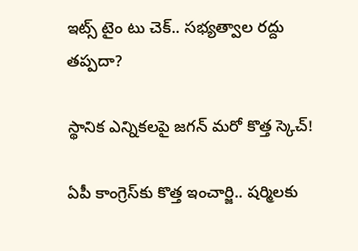ఇట్స్ టైం టు చెక్.. సభ్యత్వాల రద్దు తప్పదా?

స్థానిక ఎన్నికలపై జగన్ మరో కొత్త స్కెచ్!

ఏపీ కాంగ్రెస్‌కు కొత్త ఇంచార్జి.. షర్మిలకు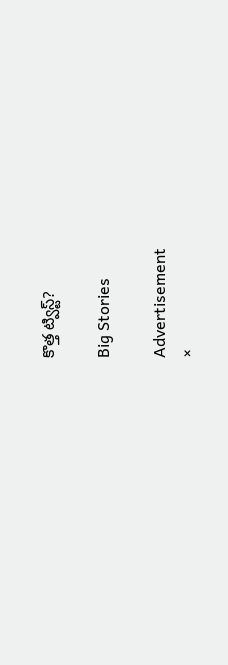కొత్త ట్విస్ట్?

Big Stories

Advertisement
×